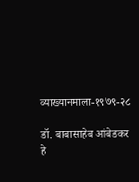व्याख्यानमाला-१९७९-२८

डॉ. बाबासाहेब आंबेडकर हे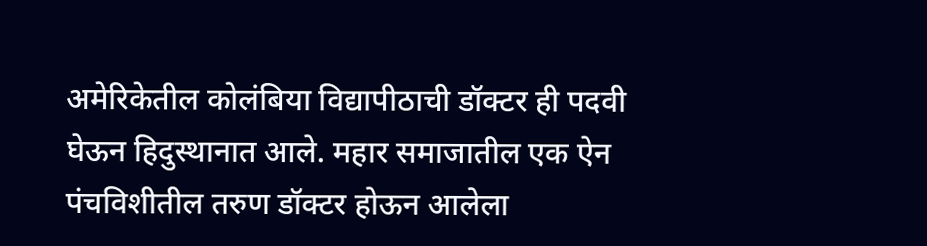अमेरिकेतील कोलंबिया विद्यापीठाची डॉक्टर ही पदवी घेऊन हिदुस्थानात आले. महार समाजातील एक ऐन पंचविशीतील तरुण डॉक्टर होऊन आलेला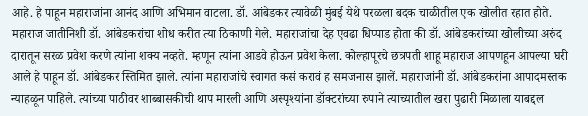आहे. हे पाहून महाराजांना आनंद आणि अभिमान वाटला. डॉ. आंबेडकर त्यावेळी मुंबई येथे परळला बदक चाळीतील एक खोलीत रहात होते. महाराज जातीनिशी डॉ. आंबेडकरांचा शोध करीत त्या ठिकाणी गेले. महाराजांचा देह एवढा धिप्पाड होता की डॉ. आंबेडकरांच्या खोलीच्या अरुंद दारातून सरळ प्रवेश करणे त्यांना शक्य नव्हते. म्हणून त्यांना आडवे होऊन प्रवेश केला. कोल्हापूरचे छत्रपती शाहू महाराज आपणहून आपल्या घरी आले हे पाहून डॉ. आंबेडकर स्तिमित झाले. त्यांना महाराजांचे स्वागत कसं करावं ह समजनास झालें. महाराजांनी डॉ. आंबेडकरांना आपादमस्तक न्याहळून पाहिले. त्यांच्या पाठीवर शाब्बासकीची थाप मारली आणि अस्पृश्यांना डॉक्टरांच्या रुपाने त्याच्यातील खरा पुढारी मिळाला याबद्दल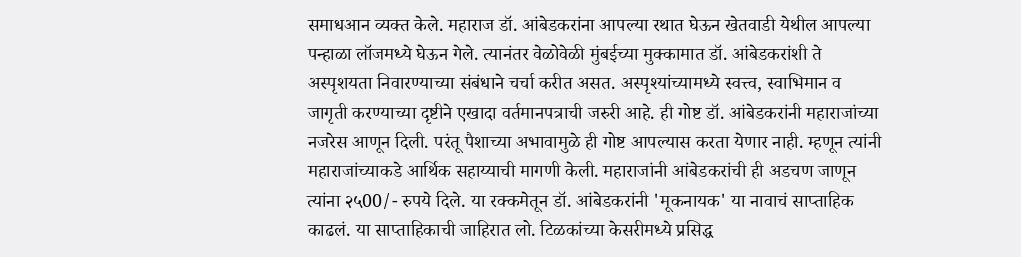समाधआन व्यक्त केले. महाराज डॉ. आंबेडकरांना आपल्या रथात घेऊन खेतवाडी येथील आपल्या पन्हाळा लॉजमध्ये घेऊन गेले. त्यानंतर वेळोवेळी मुंबईच्या मुक्कामात डॉ. आंबेडकरांशी ते अस्पृशयता निवारण्याच्या संबंधाने चर्चा करीत असत. अस्पृश्यांच्यामध्ये स्वत्त्व, स्वाभिमान व जागृती करण्याच्या दृष्टीने एखादा वर्तमानपत्राची जरुरी आहे. ही गोष्ट डॉ. आंबेडकरांनी महाराजांच्या नजरेस आणून दिली. परंतू पैशाच्या अभावामुळे ही गोष्ट आपल्यास करता येणार नाही. म्हणून त्यांनी महाराजांच्याकडे आर्थिक सहाय्याची मागणी केली. महाराजांनी आंबेडकरांची ही अडचण जाणून त्यांना २५00/- रुपये दिले. या रक्कमेतून डॉ. आंबेडकरांनी 'मूकनायक' या नावाचं साप्ताहिक काढलं. या साप्ताहिकाची जाहिरात लो. टिळकांच्या केसरीमध्ये प्रसिद्ध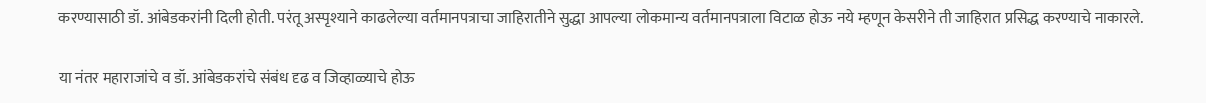करण्यासाठी डॉ. आंबेडकरांनी दिली होती. परंतू अस्पृश्याने काढलेल्या वर्तमानपत्राचा जाहिरातीने सुद्धा आपल्या लोकमान्य वर्तमानपत्राला विटाळ होऊ नये म्हणून केसरीने ती जाहिरात प्रसिद्ध करण्याचे नाकारले.

या नंतर महाराजांचे व डॉ. आंबेडकरांचे संबंध दृढ व जिव्हाळ्याचे होऊ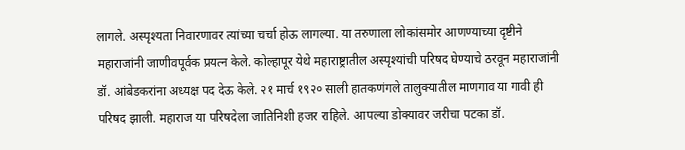लागले. अस्पृश्यता निवारणावर त्यांच्या चर्चा होऊ लागल्या. या तरुणाला लोकांसमोर आणण्याच्या दृष्टीने महाराजांनी जाणीवपूर्वक प्रयत्न केले. कोल्हापूर येथे महाराष्ट्रातील अस्पृश्यांची परिषद घेण्याचे ठरवून महाराजांनी डॉ. आंबेडकरांना अध्यक्ष पद देऊ केले. २१ मार्च १९२० साली हातकणंगले तालुक्यातील माणगाव या गावी ही परिषद झाली. महाराज या परिषदेला जातिनिशी हजर राहिले. आपल्या डोक्यावर जरीचा पटका डॉ.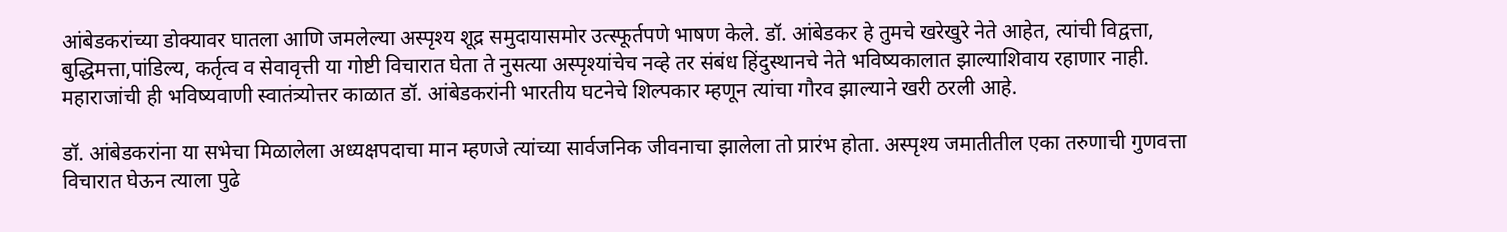आंबेडकरांच्या डोक्यावर घातला आणि जमलेल्या अस्पृश्य शूद्र समुदायासमोर उत्स्फूर्तपणे भाषण केले. डॉ. आंबेडकर हे तुमचे खरेखुरे नेते आहेत, त्यांची विद्वत्ता, बुद्धिमत्ता,पांडिल्य, कर्तृत्व व सेवावृत्ती या गोष्टी विचारात घेता ते नुसत्या अस्पृश्यांचेच नव्हे तर संबंध हिंदुस्थानचे नेते भविष्यकालात झाल्याशिवाय रहाणार नाही. महाराजांची ही भविष्यवाणी स्वातंत्र्योत्तर काळात डॉ. आंबेडकरांनी भारतीय घटनेचे शिल्पकार म्हणून त्यांचा गौरव झाल्याने खरी ठरली आहे.

डॉ. आंबेडकरांना या सभेचा मिळालेला अध्यक्षपदाचा मान म्हणजे त्यांच्या सार्वजनिक जीवनाचा झालेला तो प्रारंभ होता. अस्पृश्य जमातीतील एका तरुणाची गुणवत्ता विचारात घेऊन त्याला पुढे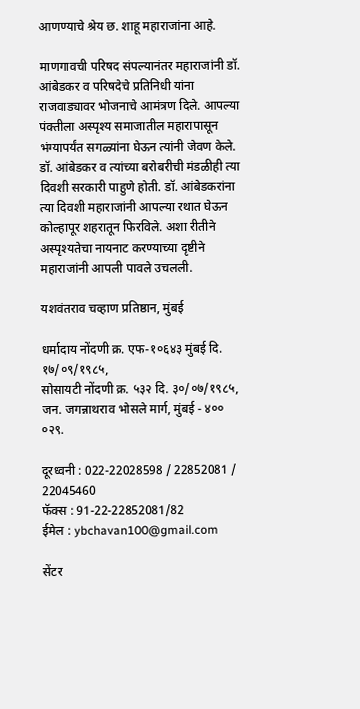आणण्याचे श्रेय छ. शाहू महाराजांना आहे.

माणगावची परिषद संपल्यानंतर महाराजांनी डॉ. आंबेडकर व परिषदेचे प्रतिनिधी यांना राजवाड्यावर भोजनाचे आमंत्रण दिले. आपल्या पंक्तीला अस्पृश्य समाजातील महारापासून भंग्यापर्यंत सगळ्यांना घेऊन त्यांनी जेवण केले. डॉ. आंबेडकर व त्यांच्या बरोबरीची मंडळीही त्या दिवशी सरकारी पाहुणे होती. डॉ. आंबेडकरांना त्या दिवशी महाराजांनी आपल्या रथात घेऊन कोल्हापूर शहरातून फिरविले. अशा रीतीने अस्पृश्यतेचा नायनाट करण्याच्या दृष्टीने महाराजांनी आपली पावले उचलली.

यशवंतराव चव्हाण प्रतिष्ठान, मुंबई

धर्मादाय नोंदणी क्र. एफ-१०६४३ मुंबई दि. १७/०९/१९८५,
सोसायटी नोंदणी क्र. ५३२ दि. ३०/०७/१९८५,
जन. जगन्नाथराव भोसले मार्ग, मुंबई - ४०० ०२९.

दूरध्वनी : 022-22028598 / 22852081 / 22045460
फॅक्स : 91-22-22852081/82
ईमेल : ybchavan100@gmail.com

सेंटर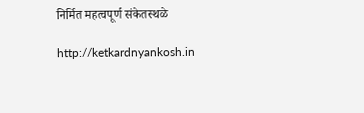निर्मित महत्वपूर्ण संकेतस्थळे

http://ketkardnyankosh.in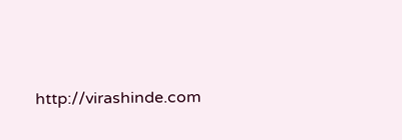http://virashinde.com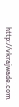http://vkrajwade.com